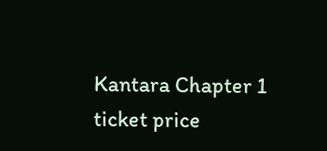Kantara Chapter 1 ticket price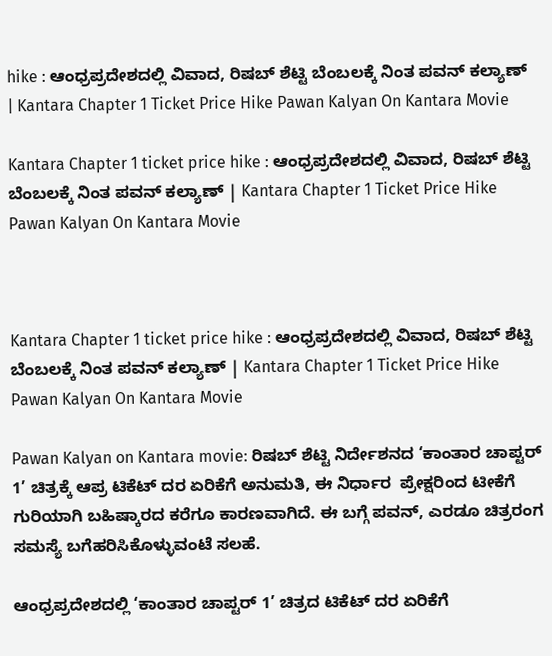hike : ಆಂಧ್ರಪ್ರದೇಶದಲ್ಲಿ ವಿವಾದ, ರಿಷಬ್ ಶೆಟ್ಟಿ ಬೆಂಬಲಕ್ಕೆ ನಿಂತ ಪವನ್ ಕಲ್ಯಾಣ್ | Kantara Chapter 1 Ticket Price Hike Pawan Kalyan On Kantara Movie

Kantara Chapter 1 ticket price hike : ಆಂಧ್ರಪ್ರದೇಶದಲ್ಲಿ ವಿವಾದ, ರಿಷಬ್ ಶೆಟ್ಟಿ ಬೆಂಬಲಕ್ಕೆ ನಿಂತ ಪವನ್ ಕಲ್ಯಾಣ್ | Kantara Chapter 1 Ticket Price Hike Pawan Kalyan On Kantara Movie



Kantara Chapter 1 ticket price hike : ಆಂಧ್ರಪ್ರದೇಶದಲ್ಲಿ ವಿವಾದ, ರಿಷಬ್ ಶೆಟ್ಟಿ ಬೆಂಬಲಕ್ಕೆ ನಿಂತ ಪವನ್ ಕಲ್ಯಾಣ್ | Kantara Chapter 1 Ticket Price Hike Pawan Kalyan On Kantara Movie

Pawan Kalyan on Kantara movie: ರಿಷಬ್ ಶೆಟ್ಟಿ ನಿರ್ದೇಶನದ ‘ಕಾಂತಾರ ಚಾಪ್ಟರ್ 1’ ಚಿತ್ರಕ್ಕೆ ಆಪ್ರ ಟಿಕೆಟ್ ದರ ಏರಿಕೆಗೆ ಅನುಮತಿ, ಈ ನಿರ್ಧಾರ  ಪ್ರೇಕ್ಷರಿಂದ ಟೀಕೆಗೆ ಗುರಿಯಾಗಿ ಬಹಿಷ್ಕಾರದ ಕರೆಗೂ ಕಾರಣವಾಗಿದೆ. ಈ ಬಗ್ಗೆ ಪವನ್, ಎರಡೂ ಚಿತ್ರರಂಗ ಸಮಸ್ಯೆ ಬಗೆಹರಿಸಿಕೊಳ್ಳುವಂಟೆ ಸಲಹೆ.

ಆಂಧ್ರಪ್ರದೇಶದಲ್ಲಿ ‘ಕಾಂತಾರ ಚಾಪ್ಟರ್ 1’ ಚಿತ್ರದ ಟಿಕೆಟ್ ದರ ಏರಿಕೆಗೆ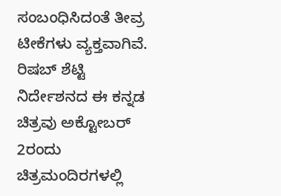ಸಂಬಂಧಿಸಿದಂತೆ ತೀವ್ರ ಟೀಕೆಗಳು ವ್ಯಕ್ತವಾಗಿವೆ. ರಿಷಬ್ ಶೆಟ್ಟಿ ನಿರ್ದೇಶನದ ಈ ಕನ್ನಡ ಚಿತ್ರವು ಅಕ್ಟೋಬರ್ 2ರಂದು ಚಿತ್ರಮಂದಿರಗಳಲ್ಲಿ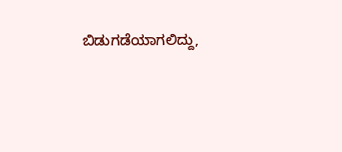ಬಿಡುಗಡೆಯಾಗಲಿದ್ದು,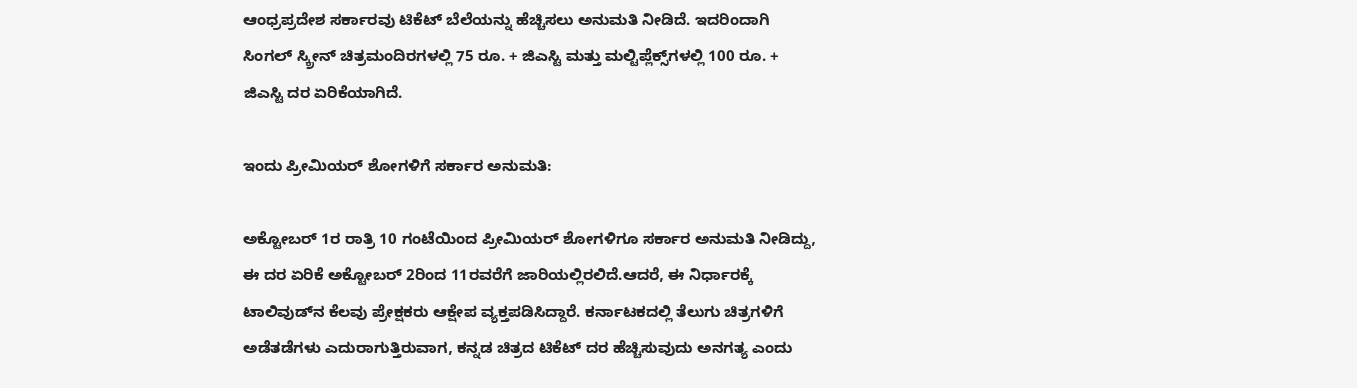ಆಂಧ್ರಪ್ರದೇಶ ಸರ್ಕಾರವು ಟಿಕೆಟ್ ಬೆಲೆಯನ್ನು ಹೆಚ್ಚಿಸಲು ಅನುಮತಿ ನೀಡಿದೆ. ಇದರಿಂದಾಗಿ ಸಿಂಗಲ್ ಸ್ಕ್ರೀನ್ ಚಿತ್ರಮಂದಿರಗಳಲ್ಲಿ 75 ರೂ. + ಜಿಎಸ್ಟಿ ಮತ್ತು ಮಲ್ಟಿಪ್ಲೆಕ್ಸ್‌ಗಳಲ್ಲಿ 100 ರೂ. + ಜಿಎಸ್ಟಿ ದರ ಏರಿಕೆಯಾಗಿದೆ.

ಇಂದು ಪ್ರೀಮಿಯರ್ ಶೋಗಳಿಗೆ ಸರ್ಕಾರ ಅನುಮತಿ:

ಅಕ್ಟೋಬರ್ 1ರ ರಾತ್ರಿ 10 ಗಂಟೆಯಿಂದ ಪ್ರೀಮಿಯರ್ ಶೋಗಳಿಗೂ ಸರ್ಕಾರ ಅನುಮತಿ ನೀಡಿದ್ದು, ಈ ದರ ಏರಿಕೆ ಅಕ್ಟೋಬರ್ 2ರಿಂದ 11ರವರೆಗೆ ಜಾರಿಯಲ್ಲಿರಲಿದೆ.ಆದರೆ, ಈ ನಿರ್ಧಾರಕ್ಕೆ ಟಾಲಿವುಡ್‌ನ ಕೆಲವು ಪ್ರೇಕ್ಷಕರು ಆಕ್ಷೇಪ ವ್ಯಕ್ತಪಡಿಸಿದ್ದಾರೆ. ಕರ್ನಾಟಕದಲ್ಲಿ ತೆಲುಗು ಚಿತ್ರಗಳಿಗೆ ಅಡೆತಡೆಗಳು ಎದುರಾಗುತ್ತಿರುವಾಗ, ಕನ್ನಡ ಚಿತ್ರದ ಟಿಕೆಟ್ ದರ ಹೆಚ್ಚಿಸುವುದು ಅನಗತ್ಯ ಎಂದು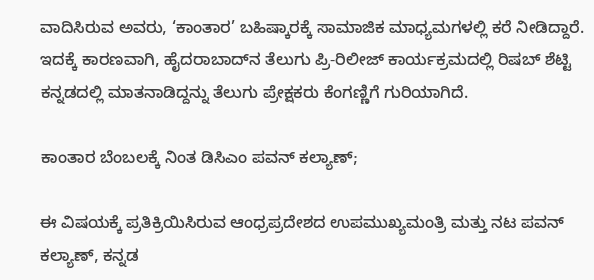ವಾದಿಸಿರುವ ಅವರು, ‘ಕಾಂತಾರ’ ಬಹಿಷ್ಕಾರಕ್ಕೆ ಸಾಮಾಜಿಕ ಮಾಧ್ಯಮಗಳಲ್ಲಿ ಕರೆ ನೀಡಿದ್ದಾರೆ. ಇದಕ್ಕೆ ಕಾರಣವಾಗಿ, ಹೈದರಾಬಾದ್‌ನ ತೆಲುಗು ಪ್ರಿ-ರಿಲೀಜ್ ಕಾರ್ಯಕ್ರಮದಲ್ಲಿ ರಿಷಬ್ ಶೆಟ್ಟಿ ಕನ್ನಡದಲ್ಲಿ ಮಾತನಾಡಿದ್ದನ್ನು ತೆಲುಗು ಪ್ರೇಕ್ಷಕರು ಕೆಂಗಣ್ಣಿಗೆ ಗುರಿಯಾಗಿದೆ.

ಕಾಂತಾರ ಬೆಂಬಲಕ್ಕೆ ನಿಂತ ಡಿಸಿಎಂ ಪವನ್ ಕಲ್ಯಾಣ್;

ಈ ವಿಷಯಕ್ಕೆ ಪ್ರತಿಕ್ರಿಯಿಸಿರುವ ಆಂಧ್ರಪ್ರದೇಶದ ಉಪಮುಖ್ಯಮಂತ್ರಿ ಮತ್ತು ನಟ ಪವನ್ ಕಲ್ಯಾಣ್, ಕನ್ನಡ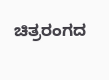ಚಿತ್ರರಂಗದ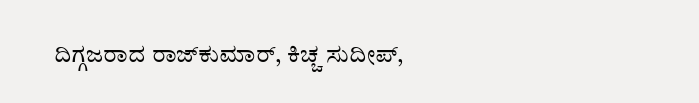ದಿಗ್ಗಜರಾದ ರಾಜ್‌ಕುಮಾರ್, ಕಿಚ್ಚ ಸುದೀಪ್,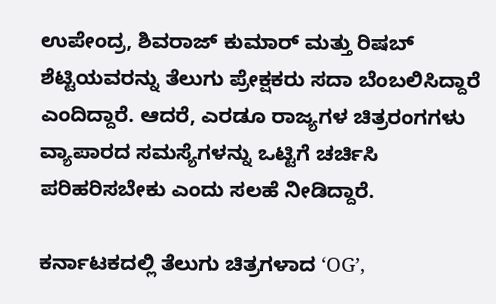ಉಪೇಂದ್ರ, ಶಿವರಾಜ್ ಕುಮಾರ್ ಮತ್ತು ರಿಷಬ್ ಶೆಟ್ಟಿಯವರನ್ನು ತೆಲುಗು ಪ್ರೇಕ್ಷಕರು ಸದಾ ಬೆಂಬಲಿಸಿದ್ದಾರೆ ಎಂದಿದ್ದಾರೆ. ಆದರೆ, ಎರಡೂ ರಾಜ್ಯಗಳ ಚಿತ್ರರಂಗಗಳು ವ್ಯಾಪಾರದ ಸಮಸ್ಯೆಗಳನ್ನು ಒಟ್ಟಿಗೆ ಚರ್ಚಿಸಿ ಪರಿಹರಿಸಬೇಕು ಎಂದು ಸಲಹೆ ನೀಡಿದ್ದಾರೆ.

ಕರ್ನಾಟಕದಲ್ಲಿ ತೆಲುಗು ಚಿತ್ರಗಳಾದ ‘OG’,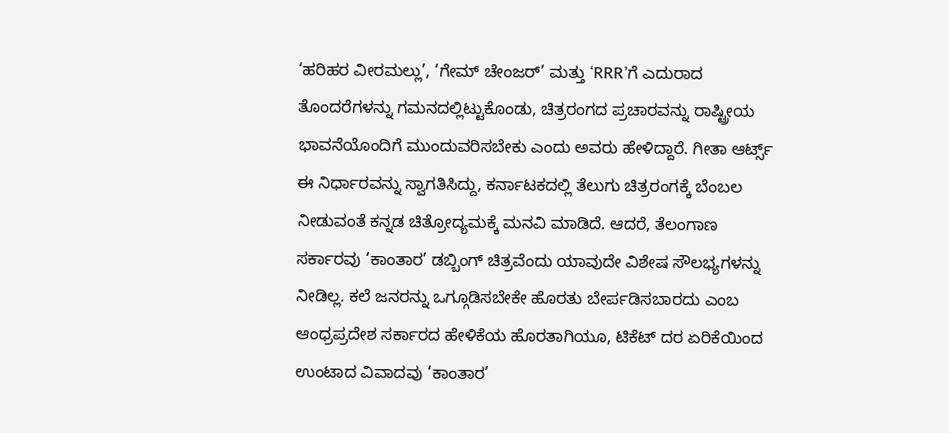‘ಹರಿಹರ ವೀರಮಲ್ಲು’, ‘ಗೇಮ್ ಚೇಂಜರ್’ ಮತ್ತು ‘RRR’ಗೆ ಎದುರಾದ ತೊಂದರೆಗಳನ್ನು ಗಮನದಲ್ಲಿಟ್ಟುಕೊಂಡು, ಚಿತ್ರರಂಗದ ಪ್ರಚಾರವನ್ನು ರಾಷ್ಟ್ರೀಯ ಭಾವನೆಯೊಂದಿಗೆ ಮುಂದುವರಿಸಬೇಕು ಎಂದು ಅವರು ಹೇಳಿದ್ದಾರೆ. ಗೀತಾ ಆರ್ಟ್ಸ್ ಈ ನಿರ್ಧಾರವನ್ನು ಸ್ವಾಗತಿಸಿದ್ದು, ಕರ್ನಾಟಕದಲ್ಲಿ ತೆಲುಗು ಚಿತ್ರರಂಗಕ್ಕೆ ಬೆಂಬಲ ನೀಡುವಂತೆ ಕನ್ನಡ ಚಿತ್ರೋದ್ಯಮಕ್ಕೆ ಮನವಿ ಮಾಡಿದೆ. ಆದರೆ, ತೆಲಂಗಾಣ ಸರ್ಕಾರವು ‘ಕಾಂತಾರ’ ಡಬ್ಬಿಂಗ್ ಚಿತ್ರವೆಂದು ಯಾವುದೇ ವಿಶೇಷ ಸೌಲಭ್ಯಗಳನ್ನು ನೀಡಿಲ್ಲ. ಕಲೆ ಜನರನ್ನು ಒಗ್ಗೂಡಿಸಬೇಕೇ ಹೊರತು ಬೇರ್ಪಡಿಸಬಾರದು ಎಂಬ ಆಂಧ್ರಪ್ರದೇಶ ಸರ್ಕಾರದ ಹೇಳಿಕೆಯ ಹೊರತಾಗಿಯೂ, ಟಿಕೆಟ್ ದರ ಏರಿಕೆಯಿಂದ ಉಂಟಾದ ವಿವಾದವು ‘ಕಾಂತಾರ’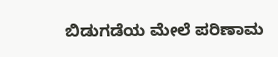ಬಿಡುಗಡೆಯ ಮೇಲೆ ಪರಿಣಾಮ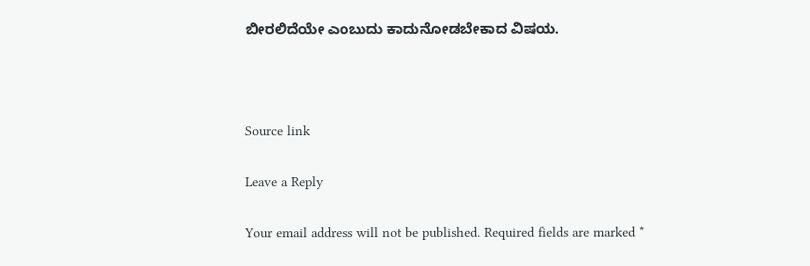ಬೀರಲಿದೆಯೇ ಎಂಬುದು ಕಾದುನೋಡಬೇಕಾದ ವಿಷಯ.



Source link

Leave a Reply

Your email address will not be published. Required fields are marked *